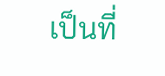เป็นที่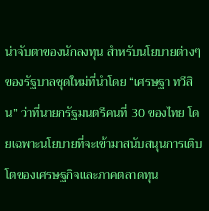น่าจับตาของนักลงทุน สำหรับนโยบายต่างๆ ของรัฐบาลชุดใหม่ที่นำโดย “เศรษฐา ทวีสิน” ว่าที่นายกรัฐมนตรีคนที่ 30 ของไทย โดยเฉพาะนโยบายที่จะเข้ามาสนับสนุนการเติบโตของเศรษฐกิจและภาคตลาดทุน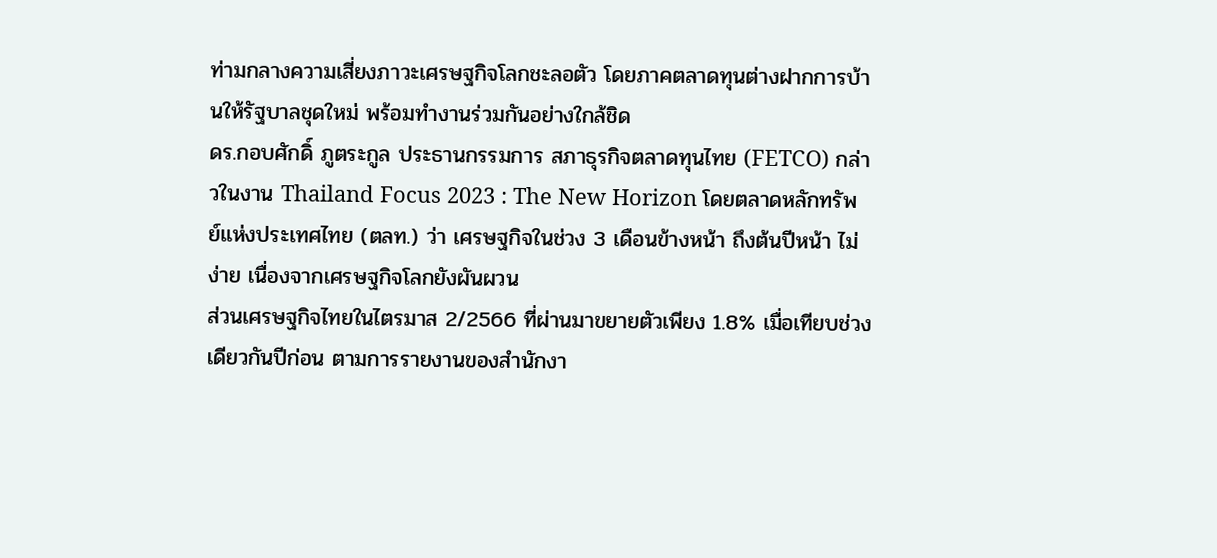ท่ามกลางความเสี่ยงภาวะเศรษฐกิจโลกชะลอตัว โดยภาคตลาดทุนต่างฝากการบ้านให้รัฐบาลชุดใหม่ พร้อมทำงานร่วมกันอย่างใกล้ชิด
ดร.กอบศักดิ์ ภูตระกูล ประธานกรรมการ สภาธุรกิจตลาดทุนไทย (FETCO) กล่าวในงาน Thailand Focus 2023 : The New Horizon โดยตลาดหลักทรัพย์แห่งประเทศไทย (ตลท.) ว่า เศรษฐกิจในช่วง 3 เดือนข้างหน้า ถึงต้นปีหน้า ไม่ง่าย เนื่องจากเศรษฐกิจโลกยังผันผวน
ส่วนเศรษฐกิจไทยในไตรมาส 2/2566 ที่ผ่านมาขยายตัวเพียง 1.8% เมื่อเทียบช่วงเดียวกันปีก่อน ตามการรายงานของสำนักงา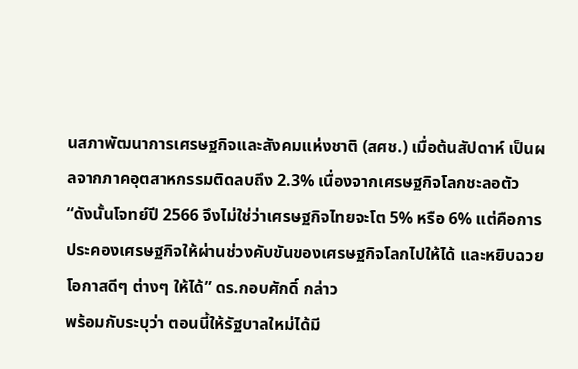นสภาพัฒนาการเศรษฐกิจและสังคมแห่งชาติ (สศช.) เมื่อต้นสัปดาห์ เป็นผลจากภาคอุตสาหกรรมติดลบถึง 2.3% เนื่องจากเศรษฐกิจโลกชะลอตัว
“ดังนั้นโจทย์ปี 2566 จึงไม่ใช่ว่าเศรษฐกิจไทยจะโต 5% หรือ 6% แต่คือการประคองเศรษฐกิจให้ผ่านช่วงคับขันของเศรษฐกิจโลกไปให้ได้ และหยิบฉวยโอกาสดีๆ ต่างๆ ให้ได้” ดร.กอบศักดิ์ กล่าว
พร้อมกับระบุว่า ตอนนี้ให้รัฐบาลใหม่ได้มี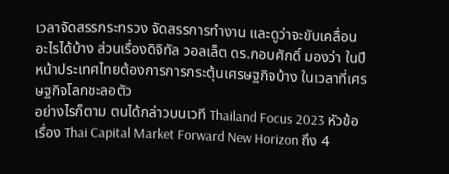เวลาจัดสรรกระทรวง จัดสรรการทำงาน และดูว่าจะขับเคลื่อนอะไรได้บ้าง ส่วนเรื่องดิจิทัล วอลเล็ต ดร.กอบศักดิ์ มองว่า ในปีหน้าประเทศไทยต้องการการกระตุ้นเศรษฐกิจบ้าง ในเวลาที่เศรษฐกิจโลกชะลอตัว
อย่างไรก็ตาม ตนได้กล่าวบนเวที Thailand Focus 2023 หัวข้อเรื่อง Thai Capital Market Forward New Horizon ถึง 4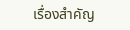เรื่องสำคัญ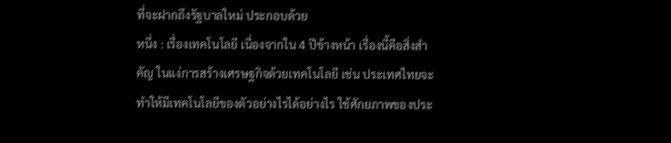ที่จะฝากถึงรัฐบาลใหม่ ประกอบด้วย
หนึ่ง : เรื่องเทคโนโลยี เนื่องจากใน 4 ปีข้างหน้า เรื่องนี้คือสิ่งสำคัญ ในแง่การสร้างเศรษฐกิจด้วยเทคโนโลยี เช่น ประเทศไทยจะทำให้มีเทคโนโลยีของตัวอย่างไรได้อย่างไร ใช้ศักยภาพของประ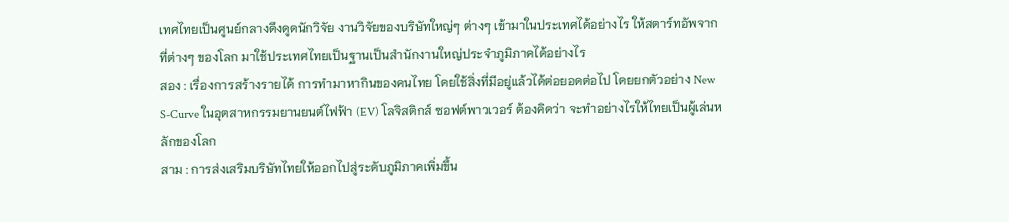เทศไทยเป็นศูนย์กลางดึงดูดนักวิจัย งานวิจัยของบริษัทใหญ่ๆ ต่างๆ เข้ามาในประเทศได้อย่างไร ให้สตาร์ทอัพจากที่ต่างๆ ของโลก มาใช้ประเทศไทยเป็นฐานเป็นสำนักงานใหญ่ประจำภูมิภาคได้อย่างไร
สอง : เรื่องการสร้างรายได้ การทำมาหากินของคนไทย โดยใช้สิ่งที่มีอยู่แล้วได้ต่อยอดต่อไป โดยยกตัวอย่าง New S-Curve ในอุตสาหกรรมยานยนต์ไฟฟ้า (EV) โลจิสติกส์ ซอฟต์พาวเวอร์ ต้องคิดว่า จะทำอย่างไรให้ไทยเป็นผู้เล่นหลักของโลก
สาม : การส่งเสริมบริษัทไทยให้ออกไปสู่ระดับภูมิภาคเพิ่มขึ้น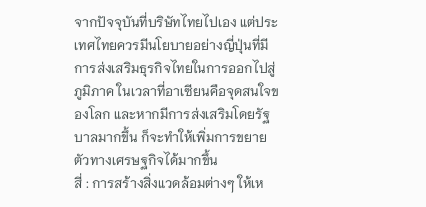จากปัจจุบันที่บริษัทไทยไปเอง แต่ประเทศไทยควรมีนโยบายอย่างญี่ปุ่นที่มีการส่งเสริมธุรกิจไทยในการออกไปสู่ภูมิภาค ในเวลาที่อาเซียนคือจุดสนใจของโลก และหากมีการส่งเสริมโดยรัฐบาลมากขึ้น ก็จะทำให้เพิ่มการขยายตัวทางเศรษฐกิจได้มากขึ้น
สี่ : การสร้างสิ่งแวดล้อมต่างๆ ให้เห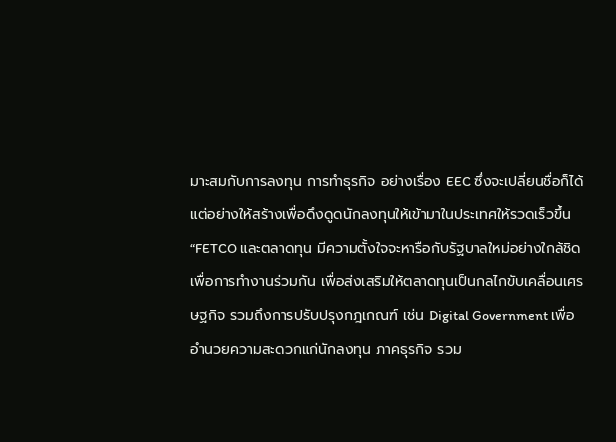มาะสมกับการลงทุน การทำธุรกิจ อย่างเรื่อง EEC ซึ่งจะเปลี่ยนชื่อก็ได้ แต่อย่างให้สร้างเพื่อดึงดูดนักลงทุนให้เข้ามาในประเทศให้รวดเร็วขึ้น
“FETCO และตลาดทุน มีความตั้งใจจะหารือกับรัฐบาลใหม่อย่างใกล้ชิด เพื่อการทำงานร่วมกัน เพื่อส่งเสริมให้ตลาดทุนเป็นกลไกขับเคลื่อนเศรษฐกิจ รวมถึงการปรับปรุงกฎเกณฑ์ เช่น Digital Government เพื่ออำนวยความสะดวกแก่นักลงทุน ภาคธุรกิจ รวม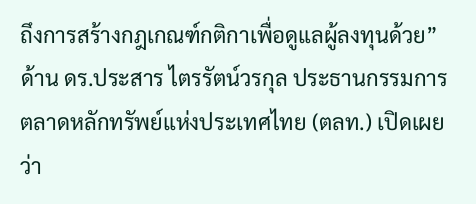ถึงการสร้างกฎเกณฑ์กติกาเพื่อดูแลผู้ลงทุนด้วย”
ด้าน ดร.ประสาร ไตรรัตน์วรกุล ประธานกรรมการ ตลาดหลักทรัพย์แห่งประเทศไทย (ตลท.) เปิดเผยว่า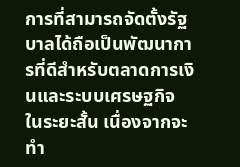การที่สามารถจัดตั้งรัฐบาลได้ถือเป็นพัฒนาการที่ดีสำหรับตลาดการเงินและระบบเศรษฐกิจ ในระยะสั้น เนื่องจากจะทำ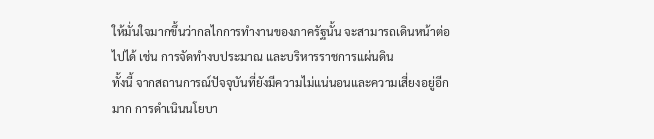ให้มั่นใจมากขึ้นว่ากลไกการทำงานของภาครัฐนั้น จะสามารถเดินหน้าต่อไปได้ เช่น การจัดทำงบประมาณ และบริหารราชการแผ่นดิน
ทั้งนี้ จากสถานการณ์ปัจจุบันที่ยังมีความไม่แน่นอนและความเสี่ยงอยู่อีกมาก การดำเนินนโยบา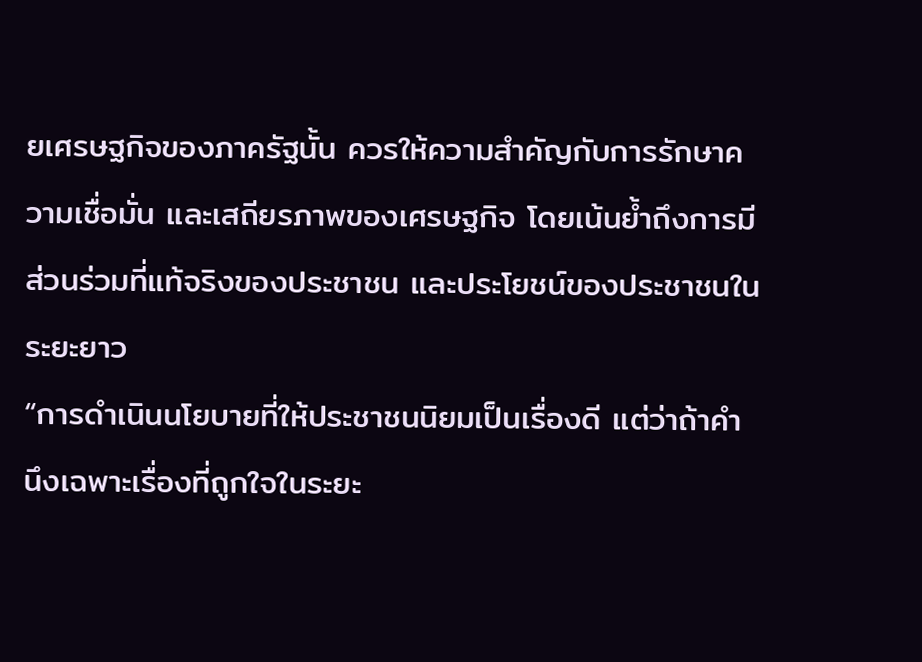ยเศรษฐกิจของภาครัฐนั้น ควรให้ความสำคัญกับการรักษาความเชื่อมั่น และเสถียรภาพของเศรษฐกิจ โดยเน้นย้ำถึงการมีส่วนร่วมที่แท้จริงของประชาชน และประโยชน์ของประชาชนในระยะยาว
“การดำเนินนโยบายที่ให้ประชาชนนิยมเป็นเรื่องดี แต่ว่าถ้าคำนึงเฉพาะเรื่องที่ถูกใจในระยะ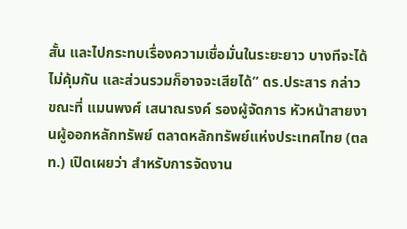สั้น และไปกระทบเรื่องความเชื่อมั่นในระยะยาว บางทีจะได้ไม่คุ้มกัน และส่วนรวมก็อาจจะเสียได้” ดร.ประสาร กล่าว
ขณะที่ แมนพงศ์ เสนาณรงค์ รองผู้จัดการ หัวหน้าสายงานผู้ออกหลักทรัพย์ ตลาดหลักทรัพย์แห่งประเทศไทย (ตลท.) เปิดเผยว่า สำหรับการจัดงาน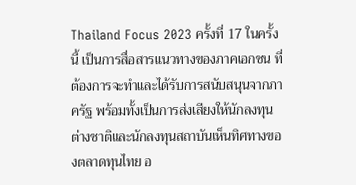Thailand Focus 2023 ครั้งที่ 17 ในครั้งนี้ เป็นการสื่อสารแนวทางของภาคเอกชน ที่ต้องการจะทำและได้รับการสนับสนุนจากภาครัฐ พร้อมทั้งเป็นการส่งเสียงให้นักลงทุนต่างชาติและนักลงทุนสถาบันเห็นทิศทางของตลาดทุนไทย อ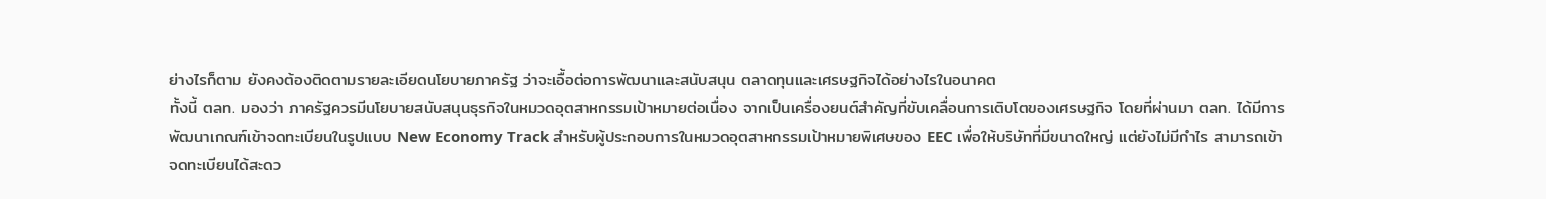ย่างไรก็ตาม ยังคงต้องติดตามรายละเอียดนโยบายภาครัฐ ว่าจะเอื้อต่อการพัฒนาและสนับสนุน ตลาดทุนและเศรษฐกิจได้อย่างไรในอนาคต
ทั้งนี้ ตลท. มองว่า ภาครัฐควรมีนโยบายสนับสนุนธุรกิจในหมวดอุตสาหกรรมเป้าหมายต่อเนื่อง จากเป็นเครื่องยนต์สำคัญที่ขับเคลื่อนการเติบโตของเศรษฐกิจ โดยที่ผ่านมา ตลท. ได้มีการพัฒนาเกณฑ์เข้าจดทะเบียนในรูปแบบ New Economy Track สำหรับผู้ประกอบการในหมวดอุตสาหกรรมเป้าหมายพิเศษของ EEC เพื่อให้บริษัทที่มีขนาดใหญ่ แต่ยังไม่มีกำไร สามารถเข้าจดทะเบียนได้สะดว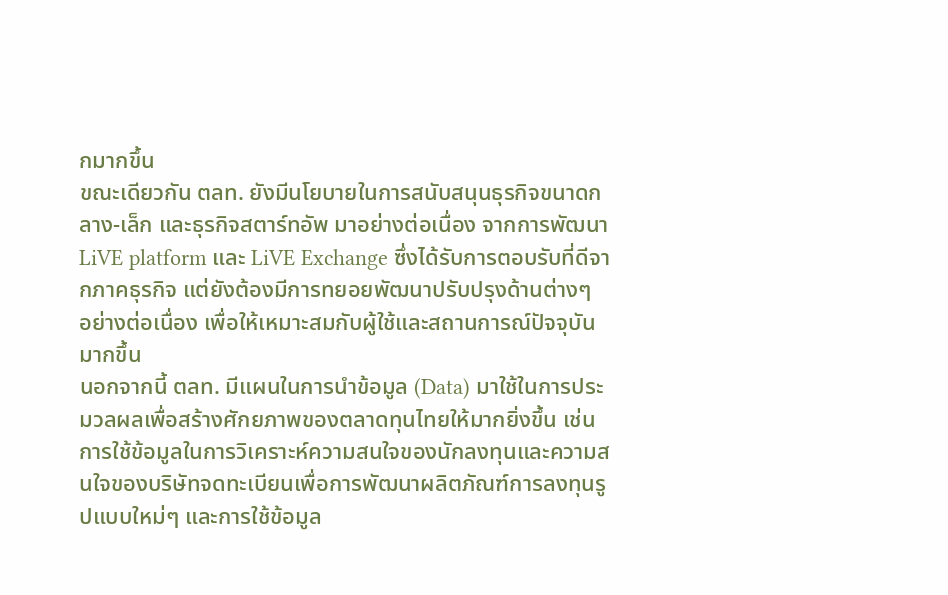กมากขึ้น
ขณะเดียวกัน ตลท. ยังมีนโยบายในการสนับสนุนธุรกิจขนาดกลาง-เล็ก และธุรกิจสตาร์ทอัพ มาอย่างต่อเนื่อง จากการพัฒนา LiVE platform และ LiVE Exchange ซึ่งได้รับการตอบรับที่ดีจากภาคธุรกิจ แต่ยังต้องมีการทยอยพัฒนาปรับปรุงด้านต่างๆ อย่างต่อเนื่อง เพื่อให้เหมาะสมกับผู้ใช้และสถานการณ์ปัจจุบันมากขึ้น
นอกจากนี้ ตลท. มีแผนในการนำข้อมูล (Data) มาใช้ในการประมวลผลเพื่อสร้างศักยภาพของตลาดทุนไทยให้มากยิ่งขึ้น เช่น การใช้ข้อมูลในการวิเคราะห์ความสนใจของนักลงทุนและความสนใจของบริษัทจดทะเบียนเพื่อการพัฒนาผลิตภัณฑ์การลงทุนรูปแบบใหม่ๆ และการใช้ข้อมูล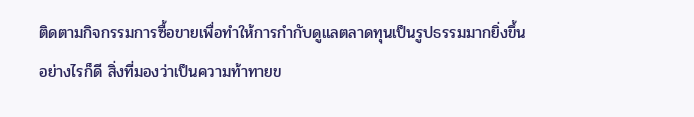ติดตามกิจกรรมการซื้อขายเพื่อทำให้การกำกับดูแลตลาดทุนเป็นรูปธรรมมากยิ่งขึ้น
อย่างไรก็ดี สิ่งที่มองว่าเป็นความท้าทายข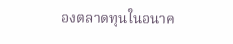องตลาดทุนในอนาค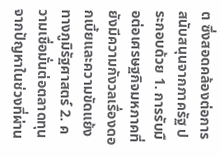ต ซึ่งสอดคล้องต่อการสนับสนุนจากภาครัฐ ประกอบด้วย 1. การรับมือต่อเศรษฐกิจมหภาคที่ยังมีความกังวลเรื่องดอกเบี้ยและความขัดแย้งทางภูมิรัฐศาสตร์ 2. ความเชื่อมั่นต่อตลาดทุนจากปัญหาในช่วงที่ผ่าน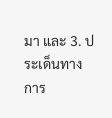มา และ 3. ประเด็นทางการ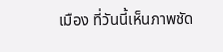เมือง ที่วันนี้เห็นภาพชัด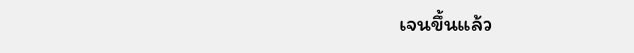เจนขึ้นแล้ว